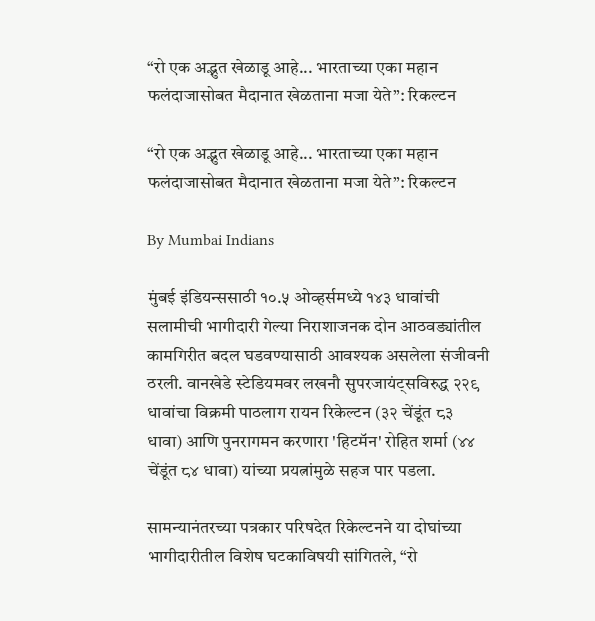“रो एक अद्भुत खेळाडू आहे... भारताच्या एका महान फलंदाजासोबत मैदानात खेळताना मजा येते”: रिकल्टन

“रो एक अद्भुत खेळाडू आहे... भारताच्या एका महान फलंदाजासोबत मैदानात खेळताना मजा येते”: रिकल्टन

By Mumbai Indians

मुंबई इंडियन्ससाठी १०.५ ओव्हर्समध्ये १४३ धावांची सलामीची भागीदारी गेल्या निराशाजनक दोन आठवड्यांतील कामगिरीत बदल घडवण्यासाठी आवश्यक असलेला संजीवनी ठरली. वानखेडे स्टेडियमवर लखनौ सुपरजायंट्सविरुद्ध २२९ धावांचा विक्रमी पाठलाग रायन रिकेल्टन (३२ चेंडूंत ८३ धावा) आणि पुनरागमन करणारा 'हिटमॅन' रोहित शर्मा (४४ चेंडूंत ८४ धावा) यांच्या प्रयत्नांमुळे सहज पार पडला.

सामन्यानंतरच्या पत्रकार परिषदेत रिकेल्टनने या दोघांच्या भागीदारीतील विशेष घटकाविषयी सांगितले, “रो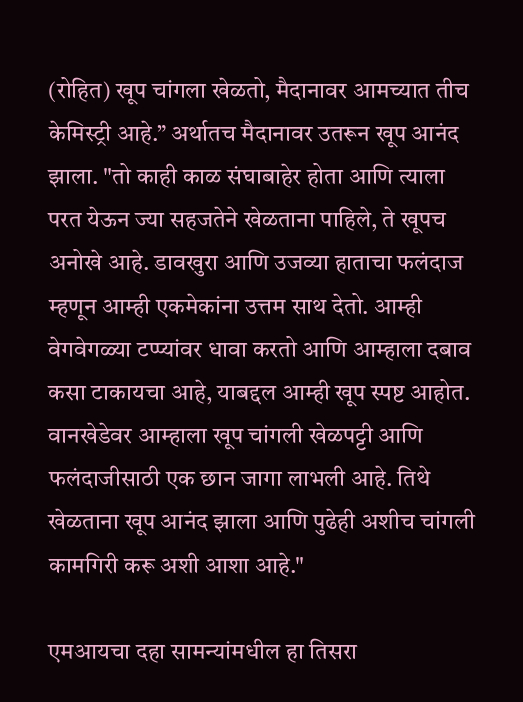(रोहित) खूप चांगला खेळतो, मैदानावर आमच्यात तीच केमिस्ट्री आहे.” अर्थातच मैदानावर उतरून खूप आनंद झाला. "तो काही काळ संघाबाहेर होता आणि त्याला परत येऊन ज्या सहजतेने खेळताना पाहिले, ते खूपच अनोखे आहे. डावखुरा आणि उजव्या हाताचा फलंदाज म्हणून आम्ही एकमेकांना उत्तम साथ देतो. आम्ही वेगवेगळ्या टप्प्यांवर धावा करतो आणि आम्हाला दबाव कसा टाकायचा आहे, याबद्दल आम्ही खूप स्पष्ट आहोत. वानखेडेवर आम्हाला खूप चांगली खेळपट्टी आणि फलंदाजीसाठी एक छान जागा लाभली आहे. तिथे खेळताना खूप आनंद झाला आणि पुढेही अशीच चांगली कामगिरी करू अशी आशा आहे."

एमआयचा दहा सामन्यांमधील हा तिसरा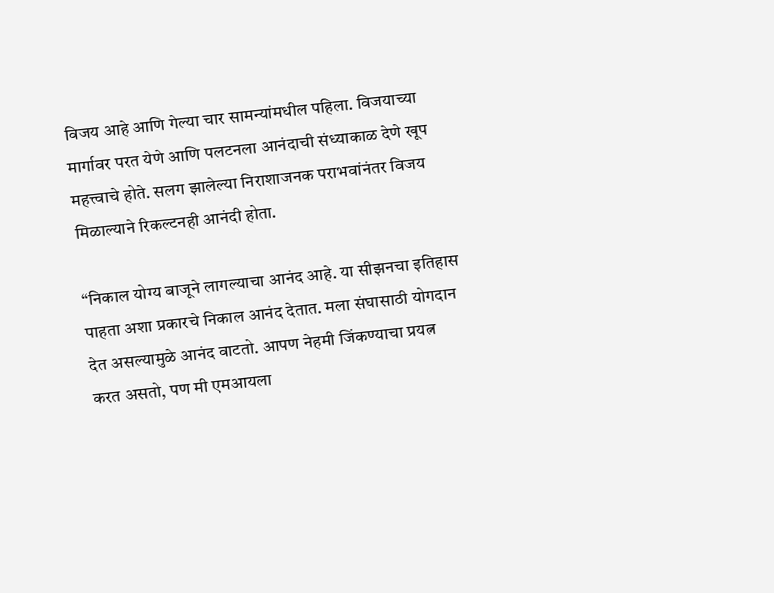विजय आहे आणि गेल्या चार सामन्यांमधील पहिला. विजयाच्या मार्गावर परत येणे आणि पलटनला आनंदाची संध्याकाळ देणे खूप महत्त्वाचे होते. सलग झालेल्या निराशाजनक पराभवांनंतर विजय मिळाल्याने रिकल्टनही आनंदी होता.

“निकाल योग्य बाजूने लागल्याचा आनंद आहे. या सीझनचा इतिहास पाहता अशा प्रकारचे निकाल आनंद देतात. मला संघासाठी योगदान देत असल्यामुळे आनंद वाटतो. आपण नेहमी जिंकण्याचा प्रयत्न करत असतो, पण मी एमआयला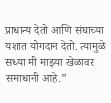प्राधान्य देतो आणि संघाच्या यशात योगदान देतो. त्यामुळे सध्या मी माझ्या खेळावर समाधानी आहे.”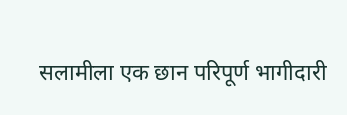सलामीला एक छान परिपूर्ण भागीदारी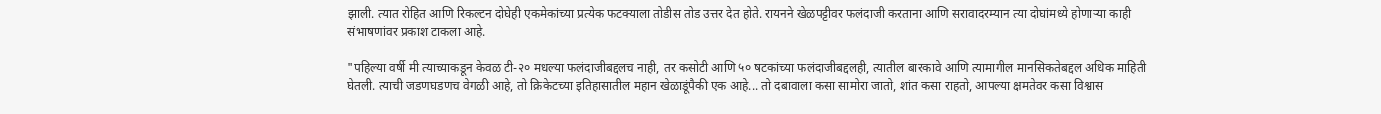झाली. त्यात रोहित आणि रिकल्टन दोघेही एकमेकांच्या प्रत्येक फटक्याला तोडीस तोड उत्तर देत होते. रायनने खेळपट्टीवर फलंदाजी करताना आणि सरावादरम्यान त्या दोघांमध्ये होणाऱ्या काही संभाषणांवर प्रकाश टाकला आहे.

"पहिल्या वर्षी मी त्याच्याकडून केवळ टी-२० मधल्या फलंदाजीबद्दलच नाही, तर कसोटी आणि ५० षटकांच्या फलंदाजीबद्दलही, त्यातील बारकावे आणि त्यामागील मानसिकतेबद्दल अधिक माहिती घेतली. त्याची जडणघडणच वेगळी आहे, तो क्रिकेटच्या इतिहासातील महान खेळाडूंपैकी एक आहे... तो दबावाला कसा सामोरा जातो, शांत कसा राहतो, आपल्या क्षमतेवर कसा विश्वास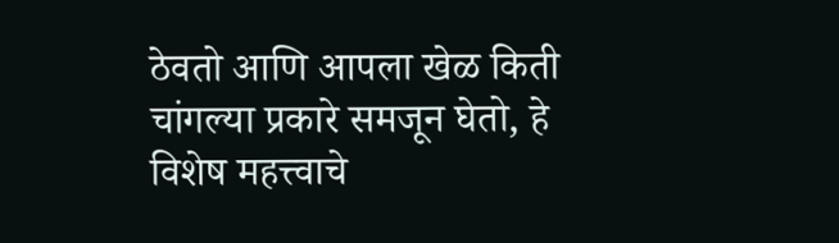ठेवतो आणि आपला खेळ किती चांगल्या प्रकारे समजून घेतो, हे विशेष महत्त्वाचे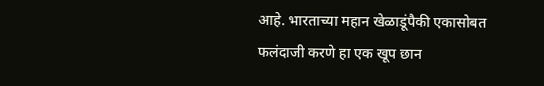आहे. भारताच्या महान खेळाडूंपैकी एकासोबत फलंदाजी करणे हा एक खूप छान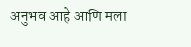अनुभव आहे आणि मला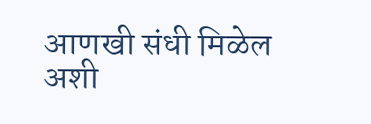आणखी संधी मिळेल अशी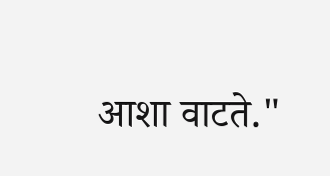आशा वाटते."